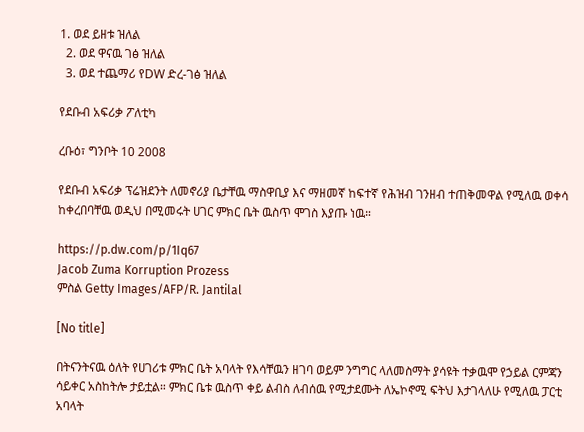1. ወደ ይዘቱ ዝለል
  2. ወደ ዋናዉ ገፅ ዝለል
  3. ወደ ተጨማሪ የDW ድረ-ገፅ ዝለል

የደቡብ አፍሪቃ ፖለቲካ

ረቡዕ፣ ግንቦት 10 2008

የደቡብ አፍሪቃ ፕሬዝደንት ለመኖሪያ ቤታቸዉ ማስዋቢያ እና ማዘመኛ ከፍተኛ የሕዝብ ገንዘብ ተጠቅመዋል የሚለዉ ወቀሳ ከቀረበባቸዉ ወዲህ በሚመሩት ሀገር ምክር ቤት ዉስጥ ሞገስ እያጡ ነዉ።

https://p.dw.com/p/1Iq67
Jacob Zuma Korruption Prozess
ምስል Getty Images/AFP/R. Jantilal

[No title]

በትናንትናዉ ዕለት የሀገሪቱ ምክር ቤት አባላት የእሳቸዉን ዘገባ ወይም ንግግር ላለመስማት ያሳዩት ተቃዉሞ የኃይል ርምጃን ሳይቀር አስከትሎ ታይቷል። ምክር ቤቱ ዉስጥ ቀይ ልብስ ለብሰዉ የሚታደሙት ለኤኮኖሚ ፍትህ እታገላለሁ የሚለዉ ፓርቲ አባላት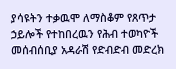ያሳዩትን ተቃዉሞ ለማስቆም የጸጥታ ኃይሎች የተከበረዉን የሕብ ተወካዮች መሰብሰቢያ አዳራሽ የድብድብ መድረክ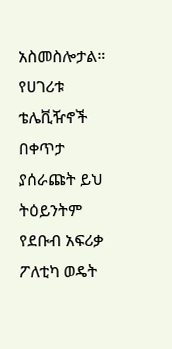አስመስሎታል። የሀገሪቱ ቴሌቪዥኖች በቀጥታ ያሰራጩት ይህ ትዕይንትም የደቡብ አፍሪቃ ፖለቲካ ወዴት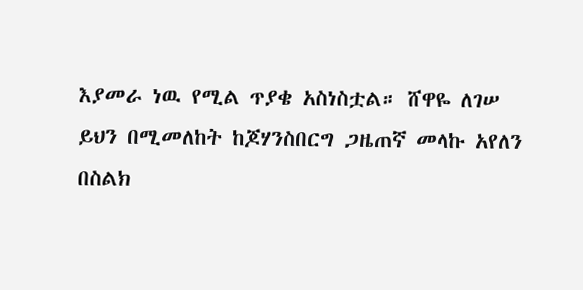እያመራ ነዉ የሚል ጥያቄ አስነስቷል። ሸዋዬ ለገሠ ይህን በሚመለከት ከጆሃንስበርግ ጋዜጠኛ መላኩ አየለን በስልክ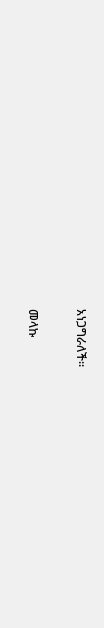አነጋግራለች።

መላኩ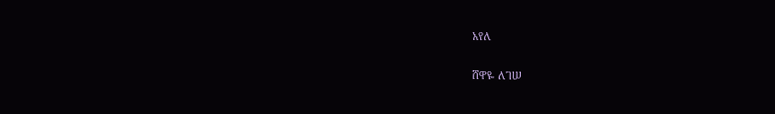አየለ

ሸዋዬ ለገሠ